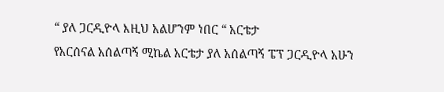“ ያለ ጋርዲዮላ እዚህ አልሆንም ነበር “ አርቴታ
የአርሰናል አሰልጣኝ ሚኬል አርቴታ ያለ አሰልጣኝ ፔፕ ጋርዲዮላ አሁን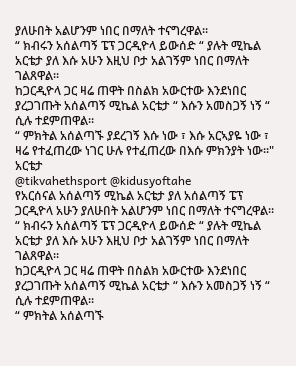ያለሁበት አልሆንም ነበር በማለት ተናግረዋል።
“ ክብሩን አሰልጣኝ ፔፕ ጋርዲዮላ ይውሰድ “ ያሉት ሚኬል አርቴታ ያለ እሱ አሁን እዚህ ቦታ አልገኝም ነበር በማለት ገልጸዋል።
ከጋርዲዮላ ጋር ዛሬ ጠዋት በስልክ አውርተው እንደነበር ያረጋገጡት አሰልጣኝ ሚኬል አርቴታ “ እሱን አመስጋኝ ነኝ “ ሲሉ ተደምጠዋል።
“ ምክትል አሰልጣኙ ያደረገኝ እሱ ነው ፣ እሱ አርኣያዬ ነው ፣ ዛሬ የተፈጠረው ነገር ሁሉ የተፈጠረው በእሱ ምክንያት ነው።" አርቴታ
@tikvahethsport @kidusyoftahe
የአርሰናል አሰልጣኝ ሚኬል አርቴታ ያለ አሰልጣኝ ፔፕ ጋርዲዮላ አሁን ያለሁበት አልሆንም ነበር በማለት ተናግረዋል።
“ ክብሩን አሰልጣኝ ፔፕ ጋርዲዮላ ይውሰድ “ ያሉት ሚኬል አርቴታ ያለ እሱ አሁን እዚህ ቦታ አልገኝም ነበር በማለት ገልጸዋል።
ከጋርዲዮላ ጋር ዛሬ ጠዋት በስልክ አውርተው እንደነበር ያረጋገጡት አሰልጣኝ ሚኬል አርቴታ “ እሱን አመስጋኝ ነኝ “ ሲሉ ተደምጠዋል።
“ ምክትል አሰልጣኙ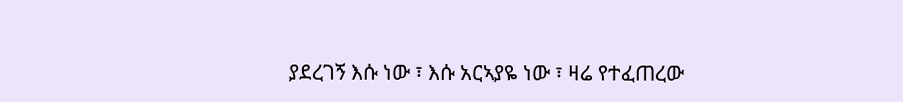ያደረገኝ እሱ ነው ፣ እሱ አርኣያዬ ነው ፣ ዛሬ የተፈጠረው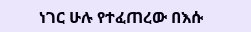ነገር ሁሉ የተፈጠረው በእሱ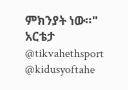ምክንያት ነው።" አርቴታ
@tikvahethsport @kidusyoftahe